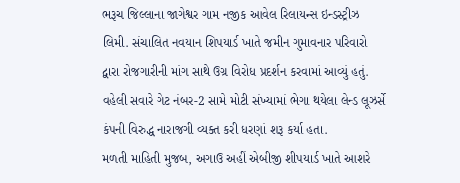ભરૂચ જિલ્લાના જાગેશ્વર ગામ નજીક આવેલ રિલાયન્સ ઇન્ડસ્ટ્રીઝ લિમી. સંચાલિત નવયાન શિપયાર્ડ ખાતે જમીન ગુમાવનાર પરિવારો દ્વારા રોજગારીની માંગ સાથે ઉગ્ર વિરોધ પ્રદર્શન કરવામાં આવ્યું હતું. વહેલી સવારે ગેટ નંબર-2 સામે મોટી સંખ્યામાં ભેગા થયેલા લેન્ડ લૂઝર્સે કંપની વિરુદ્ધ નારાજગી વ્યક્ત કરી ધરણાં શરૂ કર્યા હતા.
મળતી માહિતી મુજબ, અગાઉ અહીં એબીજી શીપયાર્ડ ખાતે આશરે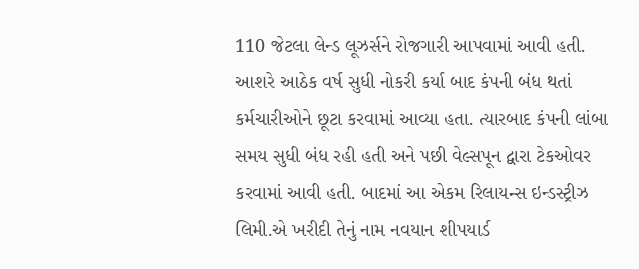110 જેટલા લેન્ડ લૂઝર્સને રોજગારી આપવામાં આવી હતી. આશરે આઠેક વર્ષ સુધી નોકરી કર્યા બાદ કંપની બંધ થતાં કર્મચારીઓને છૂટા કરવામાં આવ્યા હતા. ત્યારબાદ કંપની લાંબા સમય સુધી બંધ રહી હતી અને પછી વેલ્સપૂન દ્વારા ટેકઓવર કરવામાં આવી હતી. બાદમાં આ એકમ રિલાયન્સ ઇન્ડસ્ટ્રીઝ લિમી.એ ખરીદી તેનું નામ નવયાન શીપયાર્ડ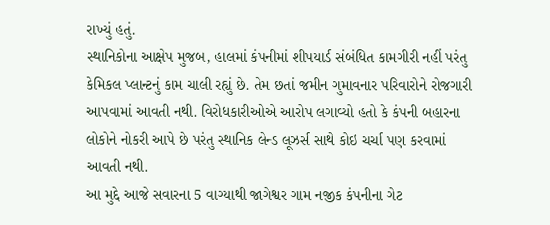રાખ્યું હતું.
સ્થાનિકોના આક્ષેપ મુજબ, હાલમાં કંપનીમાં શીપયાર્ડ સંબંધિત કામગીરી નહીં પરંતુ કેમિકલ પ્લાન્ટનું કામ ચાલી રહ્યું છે. તેમ છતાં જમીન ગુમાવનાર પરિવારોને રોજગારી આપવામાં આવતી નથી. વિરોધકારીઓએ આરોપ લગાવ્યો હતો કે કંપની બહારના લોકોને નોકરી આપે છે પરંતુ સ્થાનિક લેન્ડ લૂઝર્સ સાથે કોઇ ચર્ચા પણ કરવામાં આવતી નથી.
આ મુદ્દે આજે સવારના 5 વાગ્યાથી જાગેશ્વર ગામ નજીક કંપનીના ગેટ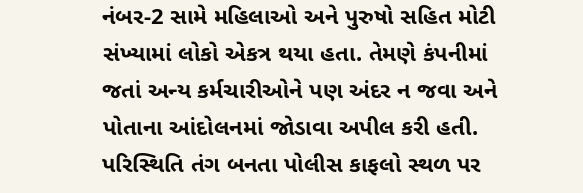નંબર-2 સામે મહિલાઓ અને પુરુષો સહિત મોટી સંખ્યામાં લોકો એકત્ર થયા હતા. તેમણે કંપનીમાં જતાં અન્ય કર્મચારીઓને પણ અંદર ન જવા અને પોતાના આંદોલનમાં જોડાવા અપીલ કરી હતી.
પરિસ્થિતિ તંગ બનતા પોલીસ કાફલો સ્થળ પર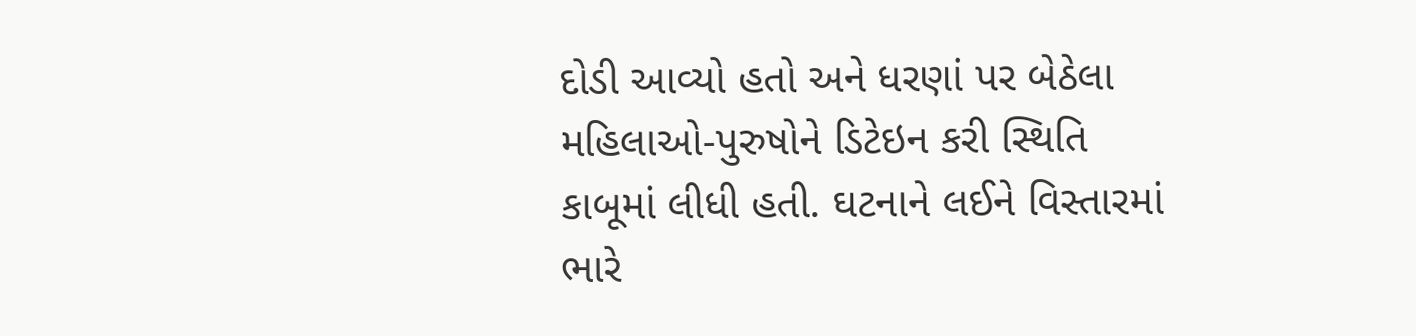દોડી આવ્યો હતો અને ધરણાં પર બેઠેલા મહિલાઓ-પુરુષોને ડિટેઇન કરી સ્થિતિ કાબૂમાં લીધી હતી. ઘટનાને લઈને વિસ્તારમાં ભારે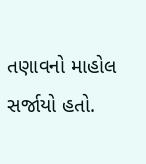તણાવનો માહોલ સર્જાયો હતો.